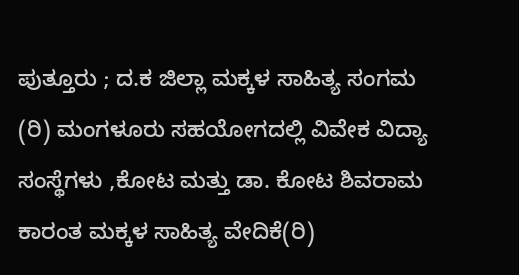ಪುತ್ತೂರು ; ದ.ಕ ಜಿಲ್ಲಾ ಮಕ್ಕಳ ಸಾಹಿತ್ಯ ಸಂಗಮ (ರಿ) ಮಂಗಳೂರು ಸಹಯೋಗದಲ್ಲಿ ವಿವೇಕ ವಿದ್ಯಾ ಸಂಸ್ಥೆಗಳು ,ಕೋಟ ಮತ್ತು ಡಾ. ಕೋಟ ಶಿವರಾಮ ಕಾರಂತ ಮಕ್ಕಳ ಸಾಹಿತ್ಯ ವೇದಿಕೆ(ರಿ)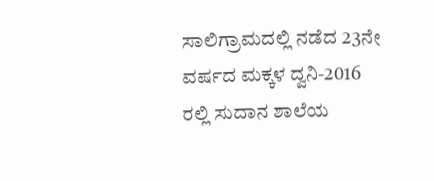ಸಾಲಿಗ್ರಾಮದಲ್ಲಿ ನಡೆದ 23ನೇ ವರ್ಷದ ಮಕ್ಕಳ ದ್ವನಿ-2016 ರಲ್ಲಿ ಸುದಾನ ಶಾಲೆಯ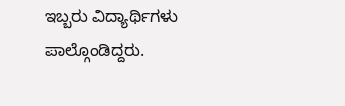ಇಬ್ಬರು ವಿದ್ಯಾರ್ಥಿಗಳು ಪಾಲ್ಗೊಂಡಿದ್ದರು.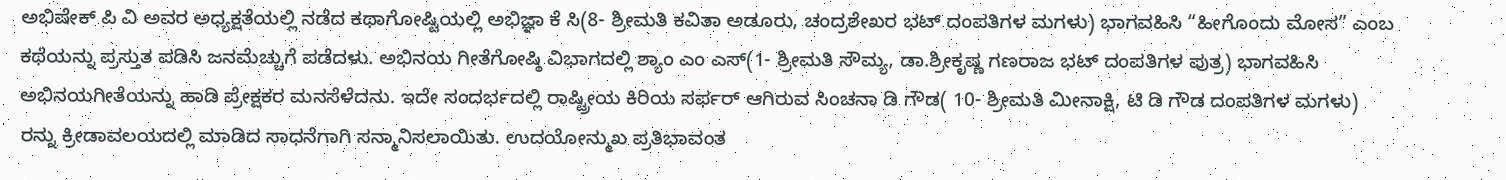ಅಭಿಷೇಕ್ ಪಿ ವಿ ಅವರ ಅಧ್ಯಕ್ಷತೆಯಲ್ಲಿ ನಡೆದ ಕಥಾಗೋಷ್ಟಿಯಲ್ಲಿ ಅಭಿಜ್ಞಾ ಕೆ ಸಿ(8- ಶ್ರೀಮತಿ ಕವಿತಾ ಅಡೂರು, ಚಂದ್ರಶೇಖರ ಭಟ್ ದಂಪತಿಗಳ ಮಗಳು) ಭಾಗವಹಿಸಿ “ಹೀಗೊಂದು ಮೋಸ” ಎಂಬ ಕಥೆಯನ್ನು ಪ್ರಸ್ತುತ ಪಡಿಸಿ ಜನಮೆಚ್ಚುಗೆ ಪಡೆದಳು. ಅಭಿನಯ ಗೀತೆಗೋಷ್ಠಿ ವಿಭಾಗದಲ್ಲಿ ಶ್ಯಾಂ ಎಂ ಎಸ್(1- ಶ್ರೀಮತಿ ಸೌಮ್ಯ, ಡಾ.ಶ್ರೀಕೃಷ್ಣ ಗಣರಾಜ ಭಟ್ ದಂಪತಿಗಳ ಪುತ್ರ) ಭಾಗವಹಿಸಿ ಅಭಿನಯಗೀತೆಯನ್ನು ಹಾಡಿ ಪ್ರೇಕ್ಷಕರ ಮನಸೆಳೆದನು. ಇದೇ ಸಂದರ್ಭದಲ್ಲಿ ರಾಷ್ಟ್ರೀಯ ಕಿರಿಯ ಸರ್ಫರ್ ಆಗಿರುವ ಸಿಂಚನಾ ಡಿ ಗೌಡ( 10- ಶ್ರೀಮತಿ ಮೀನಾಕ್ಷಿ, ಟಿ ಡಿ ಗೌಡ ದಂಪತಿಗಳ ಮಗಳು) ರನ್ನು ಕ್ರೀಡಾವಲಯದಲ್ಲಿ ಮಾಡಿದ ಸಾಧನೆಗಾಗಿ ಸನ್ಮಾನಿಸಲಾಯಿತು. ಉದಯೋನ್ಮುಖ ಪ್ರತಿಭಾವಂತ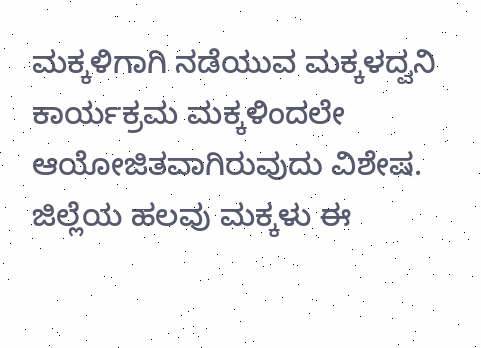ಮಕ್ಕಳಿಗಾಗಿ ನಡೆಯುವ ಮಕ್ಕಳದ್ವನಿ ಕಾರ್ಯಕ್ರಮ ಮಕ್ಕಳಿಂದಲೇ ಆಯೋಜಿತವಾಗಿರುವುದು ವಿಶೇಷ. ಜಿಲ್ಲೆಯ ಹಲವು ಮಕ್ಕಳು ಈ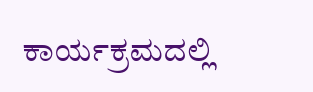ಕಾರ್ಯಕ್ರಮದಲ್ಲಿ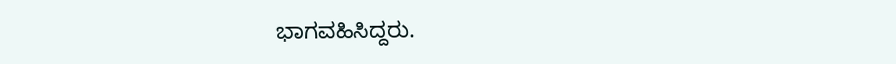ಭಾಗವಹಿಸಿದ್ದರು.